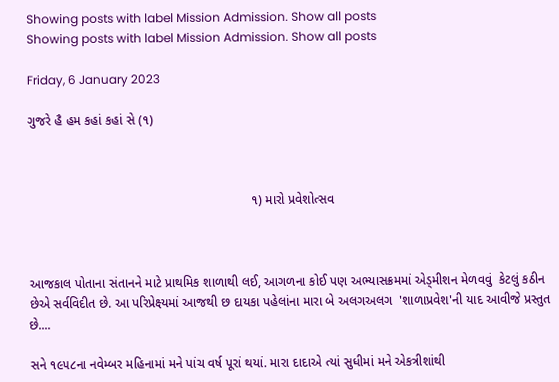Showing posts with label Mission Admission. Show all posts
Showing posts with label Mission Admission. Show all posts

Friday, 6 January 2023

ગુજરે હૈ હમ કહાં કહાં સે (૧)



                                                              ૧) મારો પ્રવેશોત્સવ



આજકાલ પોતાના સંતાનને માટે પ્રાથમિક શાળાથી લઈ, આગળના કોઈ પણ અભ્યાસક્રમમાં એડ્મીશન મેળવવું  કેટલું કઠીન છેએ સર્વવિદીત છે. આ પરિપ્રેક્ષ્યમાં આજથી છ દાયકા પહેલાંના મારા બે અલગઅલગ  'શાળાપ્રવેશ'ની યાદ આવીજે પ્રસ્તુત છે....

સને ૧૯૫૮ના નવેમ્બર મહિનામાં મને પાંચ વર્ષ પૂરાં થયાં. મારા દાદાએ ત્યાં સુધીમાં મને એકત્રીશાંથી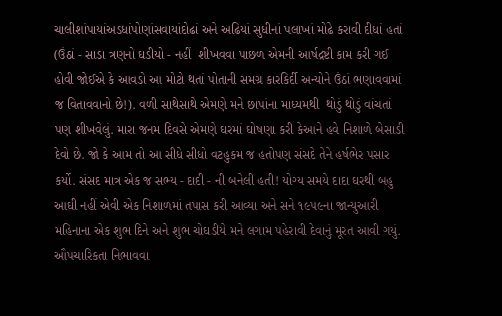ચાલીશાંપાયાંઅડધાંપોણાંસવાયાંદોઢાં અને અઢિયાં સુધીનાં પલાખાં મોઢે કરાવી દીધાં હતાં (ઉંઠાં - સાડા ત્રણનો ઘડીયો - નહીં  શીખવવા પાછળ એમની આર્ષદ્રષ્ટી કામ કરી ગઈ હોવી જોઈએ કે આવડો આ મોટો થતાં પોતાની સમગ્ર કારકિર્દી અન્યોને ઉંઠાં ભણાવવામાં જ વિતાવવાનો છે!). વળી સાથેસાથે એમણે મને છાપાંના માધ્યમથી  થોડું થોડું વાંચતાં પણ શીખવેલું. મારા જનમ દિવસે એમણે ઘરમાં ઘોષણા કરી કેઆને હવે નિશાળે બેસાડી દેવો છે. જો કે આમ તો આ સીધે સીધો વટહુકમ જ હતોપણ સંસદે તેને હર્ષભેર પસાર કર્યો. સંસદ માત્ર એક જ સભ્ય - દાદી - ની બનેલી હતી! યોગ્ય સમયે દાદા ઘરથી બહુ આઘી નહીં એવી એક નિશાળમાં તપાસ કરી આવ્યા અને સને ૧૯૫૯ના જાન્યુઆરી મહિનાના એક શુભ દિને અને શુભ ચોઘડીયે મને લગામ પહેરાવી દેવાનું મૂરત આવી ગયું. ઔપચારિકતા નિભાવવા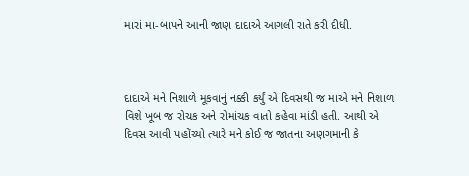મારાં મા-બાપને આની જાણ દાદાએ આગલી રાતે કરી દીધી.



દાદાએ મને નિશાળે મૂકવાનું નક્કી કર્યું એ દિવસથી જ માએ મને નિશાળ વિશે ખૂબ જ રોચક અને રોમાંચક વાતો કહેવા માંડી હતી. આથી એ દિવસ આવી પહોંચ્યો ત્યારે મને કોઈ જ જાતના અણગમાની કે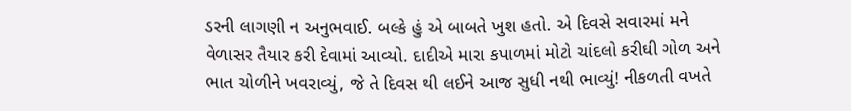ડરની લાગણી ન અનુભવાઈ. બલ્કે હું એ બાબતે ખુશ હતો. એ દિવસે સવારમાં મને વેળાસર તૈયાર કરી દેવામાં આવ્યો. દાદીએ મારા કપાળમાં મોટો ચાંદલો કરીઘી ગોળ અને ભાત ચોળીને ખવરાવ્યું, જે તે દિવસ થી લઈને આજ સુધી નથી ભાવ્યું! નીકળતી વખતે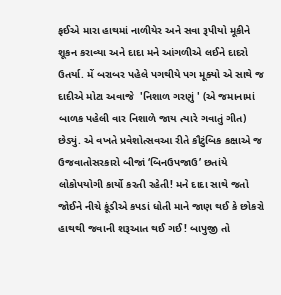ફઈએ મારા હાથમાં નાળીયેર અને સવા રૂપીયો મૂકીને શૂકન કરાવ્યા અને દાદા મને આંગળીએ લઈને દાદરો ઉતર્યા. મેં બરાબર પહેલે પગથીયે પગ મૂક્યો એ સાથે જ દાદીએ મોટા અવાજે  'નિશાળ ગરણું ' (એ જમાનામાં બાળક પહેલી વાર નિશાળે જાય ત્યારે ગવાતું ગીત) છેડ્યું. એ વખતે પ્રવેશોત્સવઆ રીતે કૌટુંબિક કક્ષાએ જ ઉજવાતોસરકારો બીજાં ‘બિનઉપજાઉ’ છતાંયે લોકોપયોગી કાર્યો કરતી રહેતી! મને દાદા સાથે જતો જોઈને નીચે કૂંડીએ કપડાં ધોતી માને જાણ થઈ કે છોકરો હાથથી જવાની શરૂઆત થઈ ગઈ! બાપુજી તો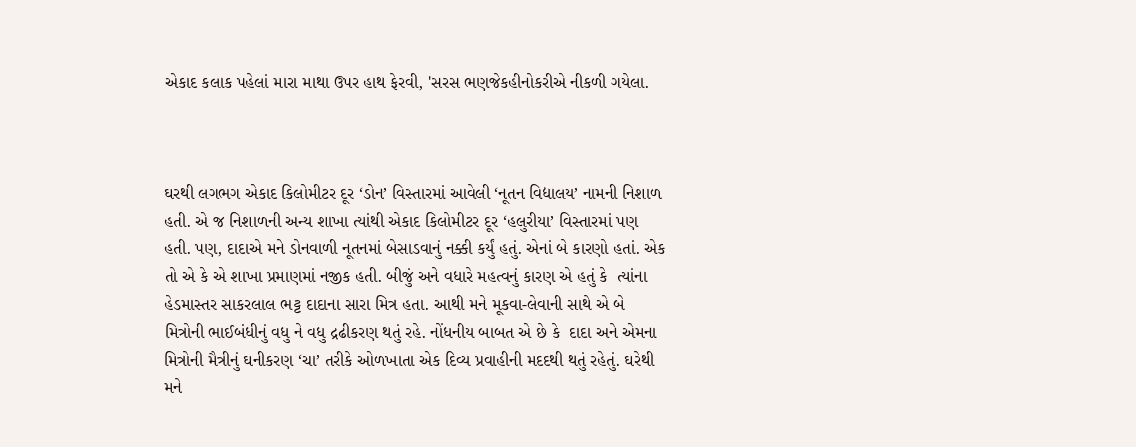એકાદ કલાક પહેલાં મારા માથા ઉપર હાથ ફેરવી, 'સરસ ભણજેકહીનોકરીએ નીકળી ગયેલા.



ઘરથી લગભગ એકાદ કિલોમીટર દૂર ‘ડોન’ વિસ્તારમાં આવેલી ‘નૂતન વિદ્યાલય’ નામની નિશાળ હતી. એ જ નિશાળની અન્ય શાખા ત્યાંથી એકાદ કિલોમીટર દૂર ‘હલુરીયા’ વિસ્તારમાં પણ હતી. પણ, દાદાએ મને ડોનવાળી નૂતનમાં બેસાડવાનું નક્કી કર્યું હતું. એનાં બે કારણો હતાં. એક તો એ કે એ શાખા પ્રમાણમાં નજીક હતી. બીજું અને વધારે મહત્વનું કારણ એ હતું કે  ત્યાંના હેડમાસ્તર સાકરલાલ ભટ્ટ દાદાના સારા મિત્ર હતા. આથી મને મૂકવા-લેવાની સાથે એ બે મિત્રોની ભાઈબંધીનું વધુ ને વધુ દ્રઢીકરણ થતું રહે. નોંધનીય બાબત એ છે કે  દાદા અને એમના મિત્રોની મૈત્રીનું ઘનીકરણ ‘ચા’ તરીકે ઓળખાતા એક દિવ્ય પ્રવાહીની મદદથી થતું રહેતું. ઘરેથી મને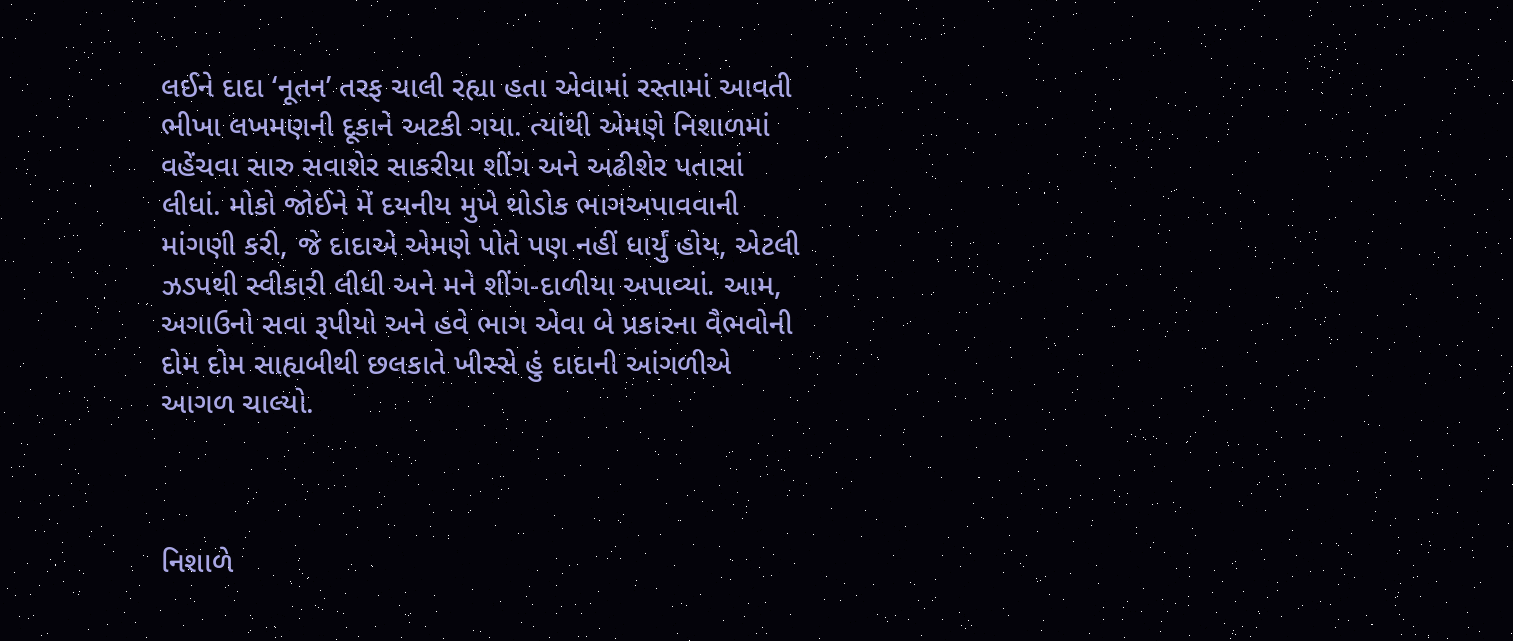લઈને દાદા ‘નૂતન’ તરફ ચાલી રહ્યા હતા એવામાં રસ્તામાં આવતી ભીખા લખમણની દૂકાને અટકી ગયા. ત્યાંથી એમણે નિશાળમાં વહેંચવા સારુ સવાશેર સાકરીયા શીંગ અને અઢીશેર પતાસાં લીધાં. મોકો જોઈને મેં દયનીય મુખે થોડોક ભાગઅપાવવાની માંગણી કરી, જે દાદાએ એમણે પોતે પણ નહીં ધાર્યું હોય, એટલી ઝડપથી સ્વીકારી લીધી અને મને શીંગ-દાળીયા અપાવ્યાં. આમ, અગાઉનો સવા રૂપીયો અને હવે ભાગ એવા બે પ્રકારના વૈભવોની દોમ દોમ સાહ્યબીથી છલકાતે ખીસ્સે હું દાદાની આંગળીએ આગળ ચાલ્યો.



નિશાળે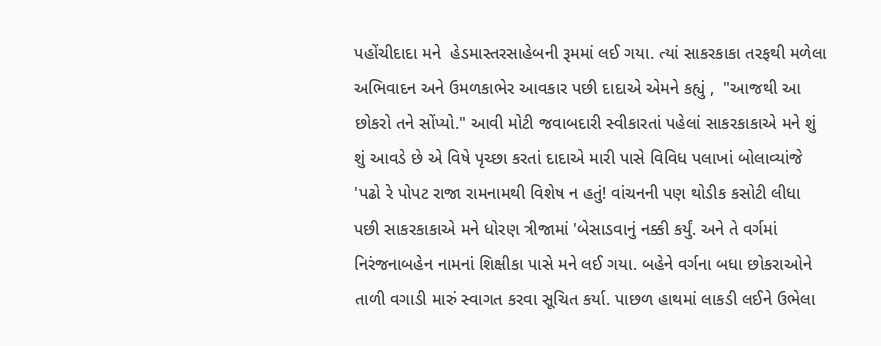પહોંચીદાદા મને  હેડમાસ્તરસાહેબની રૂમમાં લઈ ગયા. ત્યાં સાકરકાકા તરફથી મળેલા અભિવાદન અને ઉમળકાભેર આવકાર પછી દાદાએ એમને કહ્યું ,  "આજથી આ છોકરો તને સોંપ્યો." આવી મોટી જવાબદારી સ્વીકારતાં પહેલાં સાકરકાકાએ મને શું શું આવડે છે એ વિષે પૃચ્છા કરતાં દાદાએ મારી પાસે વિવિધ પલાખાં બોલાવ્યાંજે  'પઢો રે પોપટ રાજા રામનામથી વિશેષ ન હતું! વાંચનની પણ થોડીક કસોટી લીધા પછી સાકરકાકાએ મને ધોરણ ત્રીજામાં 'બેસાડવાનું નક્કી કર્યું. અને તે વર્ગમાં નિરંજનાબહેન નામનાં શિક્ષીકા પાસે મને લઈ ગયા. બહેને વર્ગના બધા છોકરાઓને તાળી વગાડી મારું સ્વાગત કરવા સૂચિત કર્યા. પાછળ હાથમાં લાકડી લઈને ઉભેલા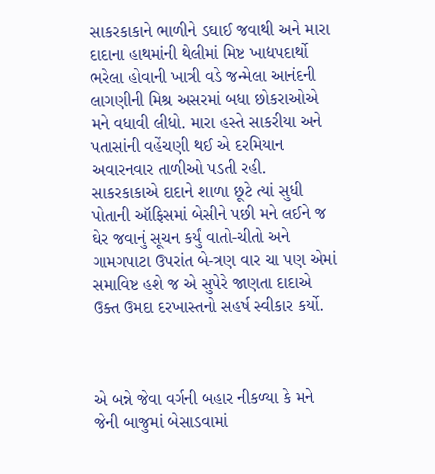સાકરકાકાને ભાળીને ડઘાઈ જવાથી અને મારા દાદાના હાથમાંની થેલીમાં મિષ્ટ ખાદ્યપદાર્થો ભરેલા હોવાની ખાત્રી વડે જન્મેલા આનંદની લાગણીની મિશ્ર અસરમાં બધા છોકરાઓએ મને વધાવી લીધો. મારા હસ્તે સાકરીયા અને પતાસાંની વહેંચણી થઈ એ દરમિયાન અવારનવાર તાળીઓ પડતી રહી. સાકરકાકાએ દાદાને શાળા છૂટે ત્યાં સુધી પોતાની ઑફિસમાં બેસીને પછી મને લઈને જ ઘેર જવાનું સૂચન કર્યું વાતો-ચીતો અને ગામગપાટા ઉપરાંત બે-ત્રણ વાર ચા પણ એમાં સમાવિષ્ટ હશે જ એ સુપેરે જાણતા દાદાએ ઉક્ત ઉમદા દરખાસ્તનો સહર્ષ સ્વીકાર કર્યો.



એ બન્ને જેવા વર્ગની બહાર નીકળ્યા કે મને જેની બાજુમાં બેસાડવામાં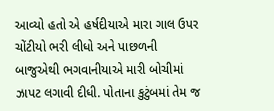આવ્યો હતો એ હર્ષદીયાએ મારા ગાલ ઉપર ચોંટીયો ભરી લીધો અને પાછળની બાજુએથી ભગવાનીયાએ મારી બોચીમાં ઝાપટ લગાવી દીધી. પોતાના કુટુંબમાં તેમ જ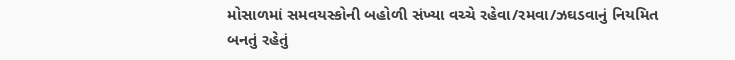મોસાળમાં સમવયસ્કોની બહોળી સંખ્યા વચ્ચે રહેવા/રમવા/ઝઘડવાનું નિયમિત બનતું રહેતું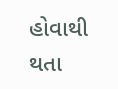હોવાથી થતા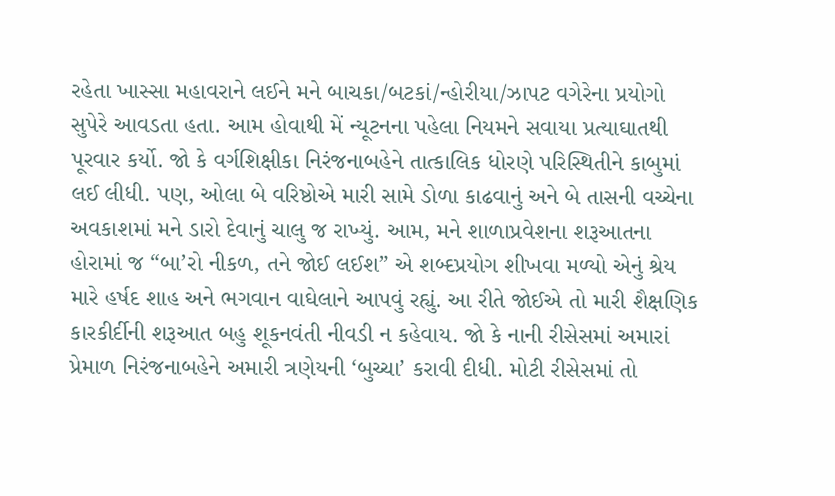રહેતા ખાસ્સા મહાવરાને લઈને મને બાચકા/બટકાં/ન્હોરીયા/ઝાપટ વગેરેના પ્રયોગો સુપેરે આવડતા હતા. આમ હોવાથી મેં ન્યૂટનના પહેલા નિયમને સવાયા પ્રત્યાઘાતથી પૂરવાર કર્યો. જો કે વર્ગશિક્ષીકા નિરંજનાબહેને તાત્કાલિક ધોરણે પરિસ્થિતીને કાબુમાં લઈ લીધી. પણ, ઓલા બે વરિષ્ઠોએ મારી સામે ડોળા કાઢવાનું અને બે તાસની વચ્ચેના અવકાશમાં મને ડારો દેવાનું ચાલુ જ રાખ્યું. આમ, મને શાળાપ્રવેશના શરૂઆતના હોરામાં જ “બા’રો નીકળ, તને જોઈ લઈશ” એ શબ્દપ્રયોગ શીખવા મળ્યો એનું શ્રેય મારે હર્ષદ શાહ અને ભગવાન વાઘેલાને આપવું રહ્યું. આ રીતે જોઈએ તો મારી શૈક્ષણિક કારકીર્દીની શરૂઆત બહુ શૂકનવંતી નીવડી ન કહેવાય. જો કે નાની રીસેસમાં અમારાં પ્રેમાળ નિરંજનાબહેને અમારી ત્રણેયની ‘બુચ્ચા’ કરાવી દીધી. મોટી રીસેસમાં તો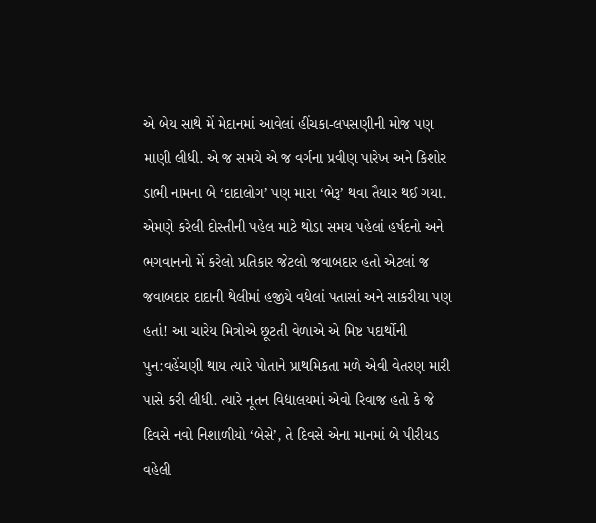એ બેય સાથે મેં મેદાનમાં આવેલાં હીંચકા-લપસણીની મોજ પણ માણી લીધી. એ જ સમયે એ જ વર્ગના પ્રવીણ પારેખ અને કિશોર ડાભી નામના બે ‘દાદાલોગ’ પણ મારા ‘ભેરૂ’ થવા તૈયાર થઈ ગયા. એમણે કરેલી દોસ્તીની પહેલ માટે થોડા સમય પહેલાં હર્ષદનો અને ભગવાનનો મેં કરેલો પ્રતિકાર જેટલો જવાબદાર હતો એટલાં જ જવાબદાર દાદાની થેલીમાં હજીયે વધેલાં પતાસાં અને સાકરીયા પણ હતાં! આ ચારેય મિત્રોએ છૂટતી વેળાએ એ મિષ્ટ પદાર્થોની પુન:વહેંચણી થાય ત્યારે પોતાને પ્રાથમિકતા મળે એવી વેતરણ મારી પાસે કરી લીધી. ત્યારે નૂતન વિદ્યાલયમાં એવો રિવાજ હતો કે જે દિવસે નવો નિશાળીયો ‘બેસે’, તે દિવસે એના માનમાં બે પીરીયડ વહેલી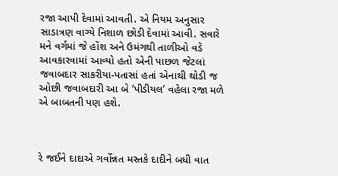રજા આપી દેવામાં આવતી. એ નિયમ અનુસાર સાડાત્રણ વાગ્યે નિશાળ છોડી દેવામાં આવી. સવારે મને વર્ગમાં જે હોંશ અને ઉમંગથી તાળીઓ વડે આવકારવામાં આવ્યો હતો એની પાછળ જેટલાં જવાબદાર સાકરીયા-પતાસાં હતાં એનાથી થોડી જ ઓછી જવાબદારી આ બે ‘પીડીયલ’ વહેલા રજા મળે એ બાબતની પણ હશે.



રે જઈને દાદાએ ગર્વોન્નત મસ્તકે દાદીને બધી વાત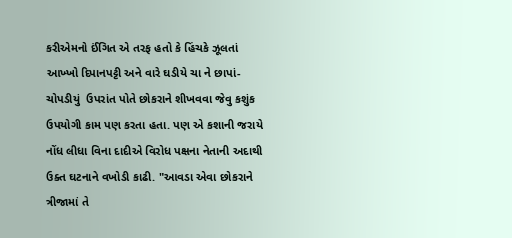કરીએમનો ઈંગિત એ તરફ હતો કે હિંચકે ઝૂલતાં આખ્ખો દિપાનપટ્ટી અને વારે ઘડીયે ચા ને છાપાં-ચોપડીયું  ઉપરાંત પોતે છોકરાને શીખવવા જેવુ કશુંક ઉપયોગી કામ પણ કરતા હતા. પણ એ કશાની જરાયે નોંધ લીધા વિના દાદીએ વિરોધ પક્ષના નેતાની અદાથી ઉક્ત ઘટનાને વખોડી કાઢી. "આવડા એવા છોકરાને ત્રીજામાં તે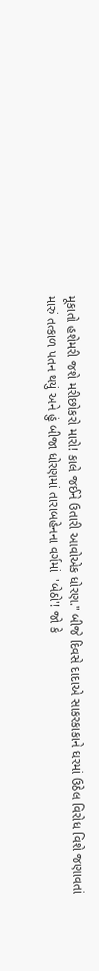મૂકાતો હશેમરી જશે મરીછોકરો મારો! કાલે જઈને ઉતારી આવોએક ધોરણ." બીજે દિવસે દાદાએ સાકરકાકાને ઘરમાં ઉઠેલ વિરોધ વિશે જણાવતાં મારું તત્કાળ પતન થયું અને હું બીજા ધોરણમાં તારાબહેનના વર્ગમાં  'બેઠો'! જો કે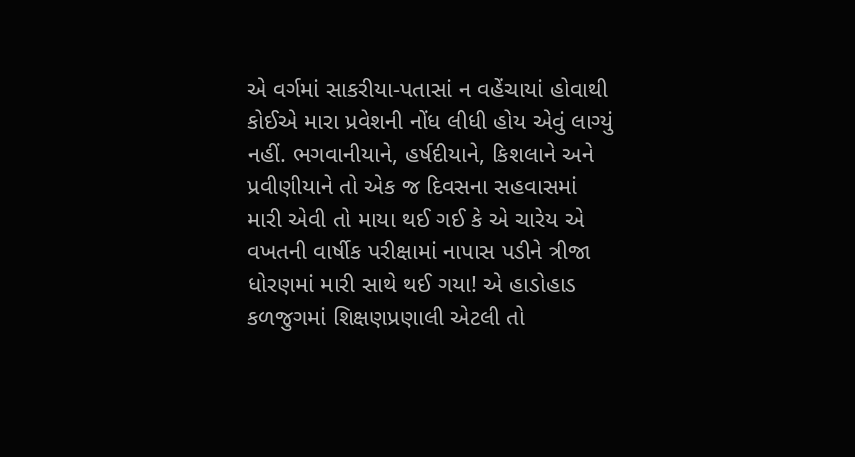એ વર્ગમાં સાકરીયા-પતાસાં ન વહેંચાયાં હોવાથી કોઈએ મારા પ્રવેશની નોંધ લીધી હોય એવું લાગ્યું નહીં. ભગવાનીયાને, હર્ષદીયાને, કિશલાને અને પ્રવીણીયાને તો એક જ દિવસના સહવાસમાં મારી એવી તો માયા થઈ ગઈ કે એ ચારેય એ વખતની વાર્ષીક પરીક્ષામાં નાપાસ પડીને ત્રીજા ધોરણમાં મારી સાથે થઈ ગયા! એ હાડોહાડ કળજુગમાં શિક્ષણપ્રણાલી એટલી તો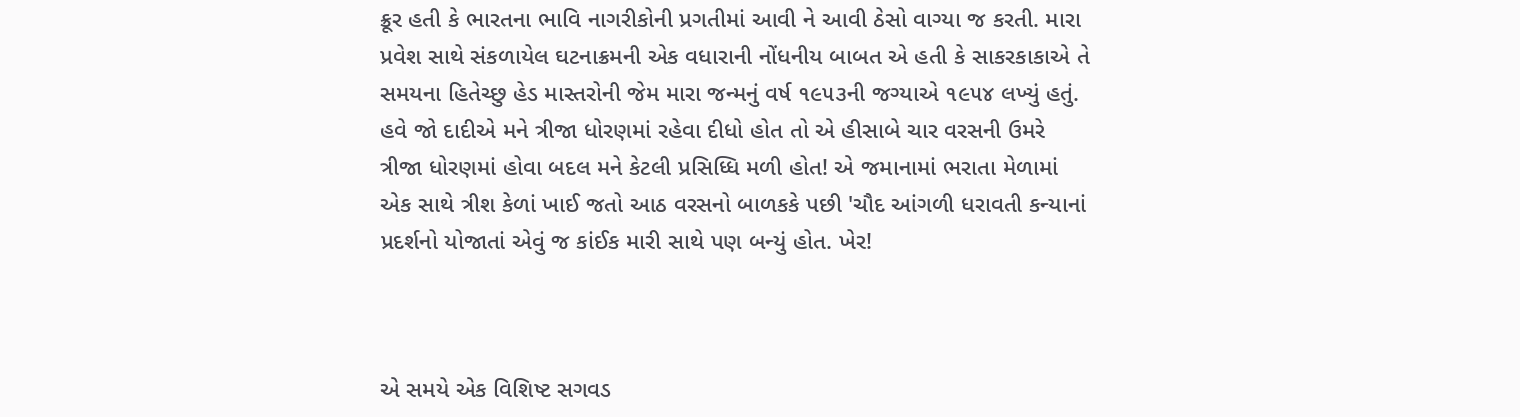ક્રૂર હતી કે ભારતના ભાવિ નાગરીકોની પ્રગતીમાં આવી ને આવી ઠેસો વાગ્યા જ કરતી. મારા પ્રવેશ સાથે સંકળાયેલ ઘટનાક્રમની એક વધારાની નોંધનીય બાબત એ હતી કે સાકરકાકાએ તે સમયના હિતેચ્છુ હેડ માસ્તરોની જેમ મારા જન્મનું વર્ષ ૧૯૫૩ની જગ્યાએ ૧૯૫૪ લખ્યું હતું. હવે જો દાદીએ મને ત્રીજા ધોરણમાં રહેવા દીધો હોત તો એ હીસાબે ચાર વરસની ઉમરે ત્રીજા ધોરણમાં હોવા બદલ મને કેટલી પ્રસિધ્ધિ મળી હોત! એ જમાનામાં ભરાતા મેળામાં એક સાથે ત્રીશ કેળાં ખાઈ જતો આઠ વરસનો બાળકકે પછી 'ચૌદ આંગળી ધરાવતી કન્યાનાં પ્રદર્શનો યોજાતાં એવું જ કાંઈક મારી સાથે પણ બન્યું હોત. ખેર!



એ સમયે એક વિશિષ્ટ સગવડ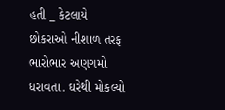હતી _ કેટલાયે છોકરાઓ નીશાળ તરફ ભારોભાર અણગમો ધરાવતા. ઘરેથી મોકલ્યો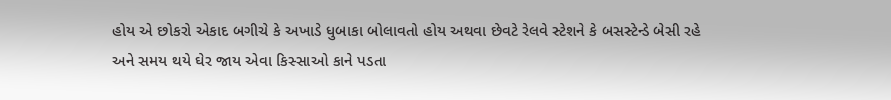હોય એ છોકરો એકાદ બગીચે કે અખાડે ધુબાકા બોલાવતો હોય અથવા છેવટે રેલવે સ્ટેશને કે બસસ્ટેન્ડે બેસી રહે અને સમય થયે ઘેર જાય એવા કિસ્સાઓ કાને પડતા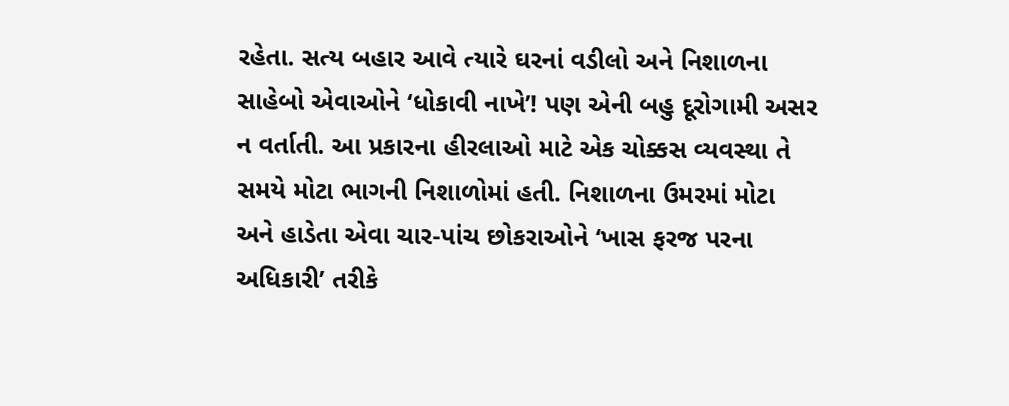રહેતા. સત્ય બહાર આવે ત્યારે ઘરનાં વડીલો અને નિશાળના સાહેબો એવાઓને ‘ધોકાવી નાખે’! પણ એની બહુ દૂરોગામી અસર ન વર્તાતી. આ પ્રકારના હીરલાઓ માટે એક ચોક્કસ વ્યવસ્થા તે સમયે મોટા ભાગની નિશાળોમાં હતી. નિશાળના ઉમરમાં મોટા અને હાડેતા એવા ચાર-પાંચ છોકરાઓને ‘ખાસ ફરજ પરના અધિકારી’ તરીકે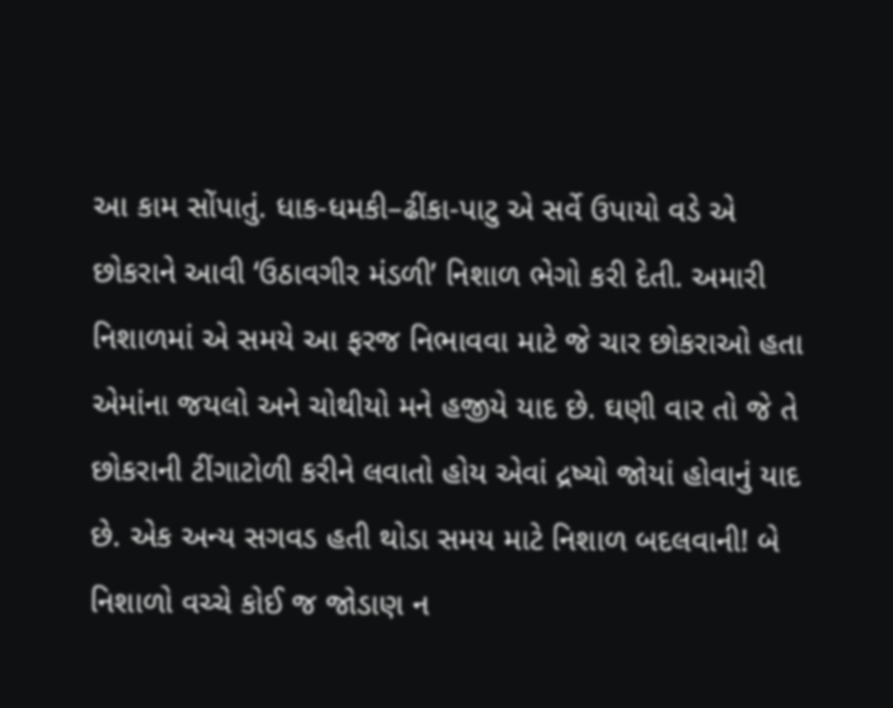આ કામ સોંપાતું. ધાક-ધમકી–ઢીંકા-પાટુ એ સર્વે ઉપાયો વડે એ છોકરાને આવી ‘ઉઠાવગીર મંડળી’ નિશાળ ભેગો કરી દેતી. અમારી નિશાળમાં એ સમયે આ ફરજ નિભાવવા માટે જે ચાર છોકરાઓ હતા એમાંના જયલો અને ચોથીયો મને હજીયે યાદ છે. ઘણી વાર તો જે તે છોકરાની ટીંગાટોળી કરીને લવાતો હોય એવાં દ્રષ્યો જોયાં હોવાનું યાદ છે. એક અન્ય સગવડ હતી થોડા સમય માટે નિશાળ બદલવાની! બે નિશાળો વચ્ચે કોઈ જ જોડાણ ન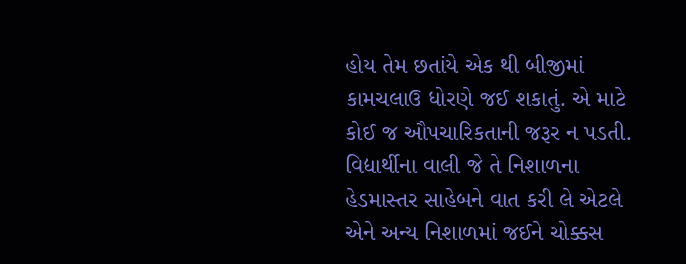હોય તેમ છતાંયે એક થી બીજીમાં કામચલાઉ ધોરણે જઈ શકાતું. એ માટે કોઈ જ ઔપચારિકતાની જરૂર ન પડતી. વિદ્યાર્થીના વાલી જે તે નિશાળના હેડમાસ્તર સાહેબને વાત કરી લે એટલે એને અન્ય નિશાળમાં જઈને ચોક્કસ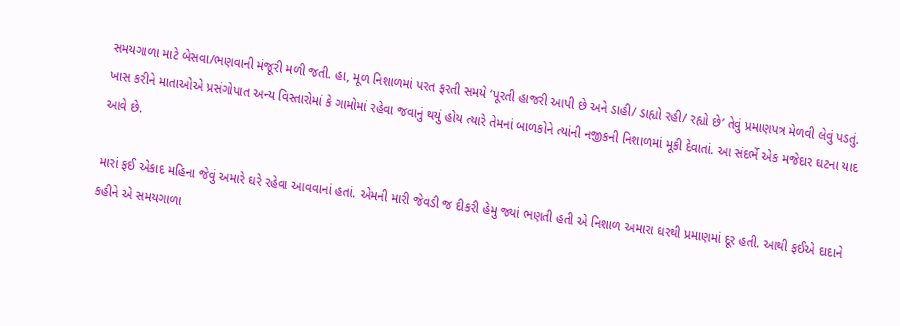સમયગાળા માટે બેસવા/ભણવાની મંજૂરી મળી જતી. હા, મૂળ નિશાળમાં પરત ફરતી સમયે ‘પૂરતી હાજરી આપી છે અને ડાહી/ ડાહ્યો રહી/ રહ્યો છે’ તેવું પ્રમાણપત્ર મેળવી લેવું પડતું. ખાસ કરીને માતાઓએ પ્રસંગોપાત અન્ય વિસ્તારોમાં કે ગામોમાં રહેવા જવાનું થયું હોય ત્યારે તેમનાં બાળકોને ત્યાંની નજીકની નિશાળમાં મૂકી દેવાતાં. આ સંદર્ભે એક મજેદાર ઘટના યાદ આવે છે.

મારાં ફઈ એકાદ મહિના જેવું અમારે ઘરે રહેવા આવવાનાં હતાં. એમની મારી જેવડી જ દીકરી હેમુ જ્યાં ભણતી હતી એ નિશાળ અમારા ઘરથી પ્રમાણમાં દૂર હતી. આથી ફઈએ દાદાને કહીને એ સમયગાળા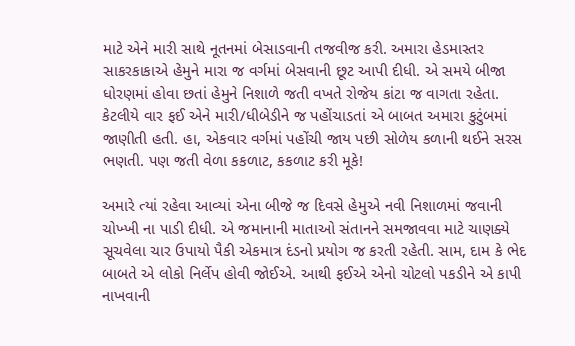માટે એને મારી સાથે નૂતનમાં બેસાડવાની તજવીજ કરી. અમારા હેડમાસ્તર સાકરકાકાએ હેમુને મારા જ વર્ગમાં બેસવાની છૂટ આપી દીધી. એ સમયે બીજા ધોરણમાં હોવા છતાં હેમુને નિશાળે જતી વખતે રોજેય કાંટા જ વાગતા રહેતા. કેટલીયે વાર ફઈ એને મારી/ધીબેડીને જ પહોંચાડતાં એ બાબત અમારા કુટુંબમાં જાણીતી હતી. હા, એકવાર વર્ગમાં પહોંચી જાય પછી સોળેય કળાની થઈને સરસ ભણતી. પણ જતી વેળા કકળાટ, કકળાટ કરી મૂકે!

અમારે ત્યાં રહેવા આવ્યાં એના બીજે જ દિવસે હેમુએ નવી નિશાળમાં જવાની ચોખ્ખી ના પાડી દીધી. એ જમાનાની માતાઓ સંતાનને સમજાવવા માટે ચાણક્યે સૂચવેલા ચાર ઉપાયો પૈકી એકમાત્ર દંડનો પ્રયોગ જ કરતી રહેતી. સામ, દામ કે ભેદ બાબતે એ લોકો નિર્લેપ હોવી જોઈએ. આથી ફઈએ એનો ચોટલો પકડીને એ કાપી નાખવાની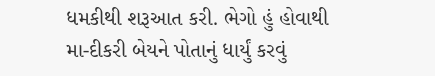ધમકીથી શરૂઆત કરી. ભેગો હું હોવાથી મા-દીકરી બેયને પોતાનું ધાર્યું કરવું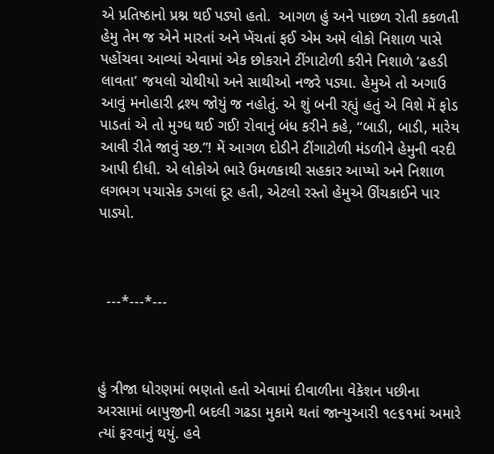એ પ્રતિષ્ઠાનો પ્રશ્ન થઈ પડ્યો હતો.  આગળ હું અને પાછળ રોતી કકળતી હેમુ તેમ જ એને મારતાં અને ખેંચતાં ફઈ એમ અમે લોકો નિશાળ પાસે પહોંચવા આવ્યાં એવામાં એક છોકરાને ટીંગાટોળી કરીને નિશાળે ‘ઢહડી લાવતા’ જયલો ચોથીયો અને સાથીઓ નજરે પડ્યા. હેમુએ તો અગાઉ આવું મનોહારી દ્રશ્ય જોયું જ નહોતું. એ શું બની રહ્યું હતું એ વિશે મેં ફોડ પાડતાં એ તો મુગ્ધ થઈ ગઈ! રોવાનું બંધ કરીને કહે, “બાડી, બાડી, મારેય આવી રીતે જાવું ચ્છ.”! મેં આગળ દોડીને ટીંગાટોળી મંડળીને હેમુની વરદી આપી દીધી. એ લોકોએ ભારે ઉમળકાથી સહકાર આપ્યો અને નિશાળ લગભગ પચાસેક ડગલાં દૂર હતી, એટલો રસ્તો હેમુએ ઊંચકાઈને પાર પાડ્યો.



  ---*---*---



હું ત્રીજા ધોરણમાં ભણતો હતો એવામાં દીવાળીના વેકેશન પછીના અરસામાં બાપુજીની બદલી ગઢડા મુકામે થતાં જાન્યુઆરી ૧૯૬૧માં અમારે ત્યાં ફરવાનું થયું. હવે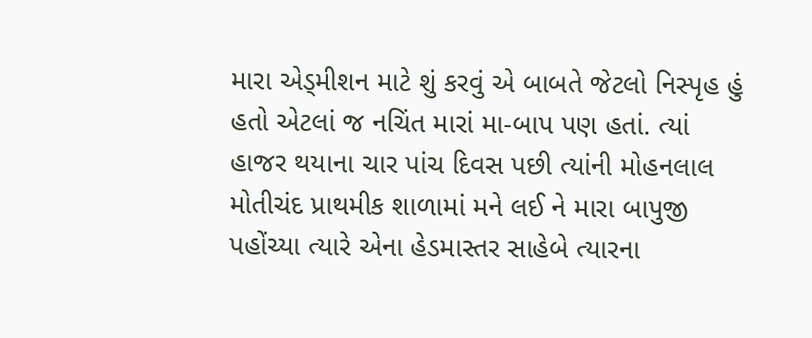મારા એડ્મીશન માટે શું કરવું એ બાબતે જેટલો નિસ્પૃહ હું હતો એટલાં જ નચિંત મારાં મા-બાપ પણ હતાં. ત્યાં હાજર થયાના ચાર પાંચ દિવસ પછી ત્યાંની મોહનલાલ મોતીચંદ પ્રાથમીક શાળામાં મને લઈ ને મારા બાપુજી પહોંચ્યા ત્યારે એના હેડમાસ્તર સાહેબે ત્યારના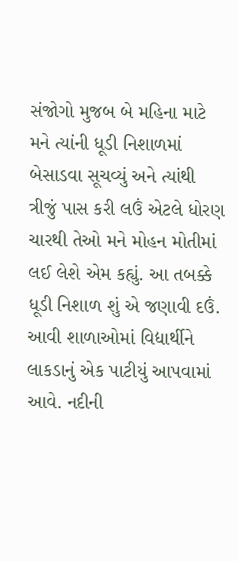સંજોગો મુજબ બે મહિના માટે મને ત્યાંની ધૂડી નિશાળમાં બેસાડવા સૂચવ્યું અને ત્યાંથી ત્રીજું પાસ કરી લઉં એટલે ધોરણ ચારથી તેઓ મને મોહન મોતીમાં લઈ લેશે એમ કહ્યું. આ તબક્કે ધૂડી નિશાળ શું એ જણાવી દઉં. આવી શાળાઓમાં વિદ્યાર્થીને લાકડાનું એક પાટીયું આપવામાં આવે. નદીની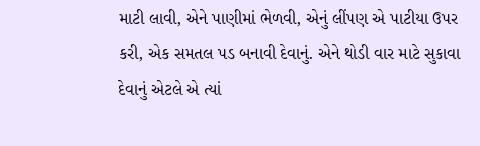માટી લાવી, એને પાણીમાં ભેળવી, એનું લીંપણ એ પાટીયા ઉપર કરી, એક સમતલ પડ બનાવી દેવાનું. એને થોડી વાર માટે સુકાવા દેવાનું એટલે એ ત્યાં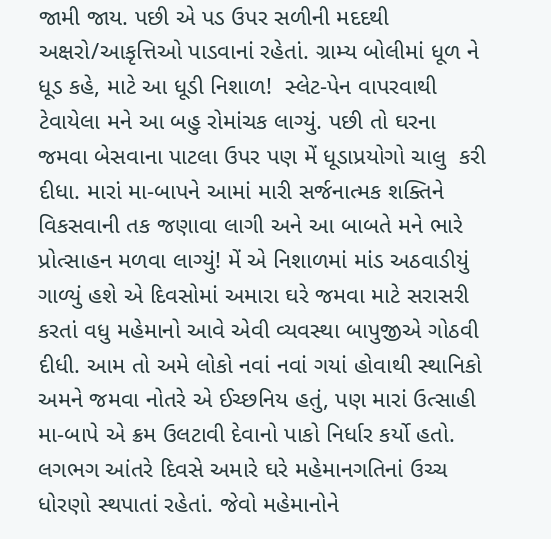જામી જાય. પછી એ પડ ઉપર સળીની મદદથી અક્ષરો/આકૃત્તિઓ પાડવાનાં રહેતાં. ગ્રામ્ય બોલીમાં ધૂળ ને ધૂડ કહે, માટે આ ધૂડી નિશાળ!  સ્લેટ-પેન વાપરવાથી ટેવાયેલા મને આ બહુ રોમાંચક લાગ્યું. પછી તો ઘરના જમવા બેસવાના પાટલા ઉપર પણ મેં ધૂડાપ્રયોગો ચાલુ  કરી દીધા. મારાં મા-બાપને આમાં મારી સર્જનાત્મક શક્તિને વિકસવાની તક જણાવા લાગી અને આ બાબતે મને ભારે પ્રોત્સાહન મળવા લાગ્યું! મેં એ નિશાળમાં માંડ અઠવાડીયું ગાળ્યું હશે એ દિવસોમાં અમારા ઘરે જમવા માટે સરાસરી કરતાં વધુ મહેમાનો આવે એવી વ્યવસ્થા બાપુજીએ ગોઠવી દીધી. આમ તો અમે લોકો નવાં નવાં ગયાં હોવાથી સ્થાનિકો અમને જમવા નોતરે એ ઈચ્છનિય હતું, પણ મારાં ઉત્સાહી મા-બાપે એ ક્રમ ઉલટાવી દેવાનો પાકો નિર્ધાર કર્યો હતો. લગભગ આંતરે દિવસે અમારે ઘરે મહેમાનગતિનાં ઉચ્ચ ધોરણો સ્થપાતાં રહેતાં. જેવો મહેમાનોને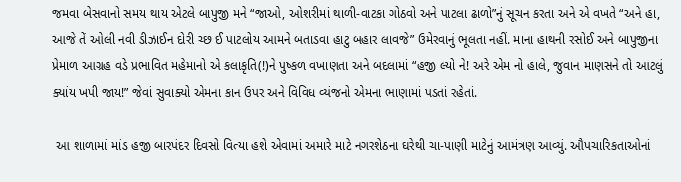જમવા બેસવાનો સમય થાય એટલે બાપુજી મને “જાઓ, ઓશરીમાં થાળી-વાટકા ગોઠવો અને પાટલા ઢાળો”નું સૂચન કરતા અને એ વખતે “અને હા, આજે તેં ઓલી નવી ડીઝાઈન દોરી ચ્છ ઈ પાટલોય આમને બતાડવા હાટુ બહાર લાવજે” ઉમેરવાનું ભૂલતા નહીં. માના હાથની રસોઈ અને બાપુજીના પ્રેમાળ આગ્રહ વડે પ્રભાવિત મહેમાનો એ કલાકૃતિ(!)ને પુષ્કળ વખાણતા અને બદલામાં “હજી લ્યો ને! અરે એમ નો હાલે, જુવાન માણસને તો આટલું ક્યાંય ખપી જાય!” જેવાં સુવાક્યો એમના કાન ઉપર અને વિવિધ વ્યંજનો એમના ભાણામાં પડતાં રહેતાં.

 આ શાળામાં માંડ હજી બારપંદર દિવસો વિત્યા હશે એવામાં અમારે માટે નગરશેઠના ઘરેથી ચા-પાણી માટેનું આમંત્રણ આવ્યું. ઔપચારિકતાઓનાં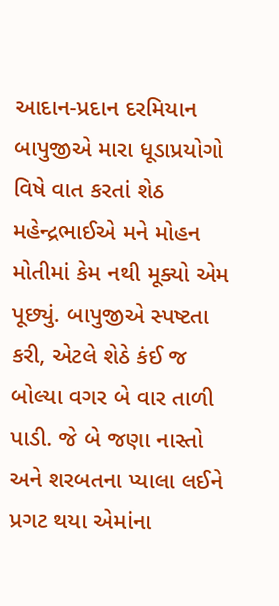આદાન-પ્રદાન દરમિયાન બાપુજીએ મારા ધૂડાપ્રયોગો વિષે વાત કરતાં શેઠ મહેન્દ્રભાઈએ મને મોહન મોતીમાં કેમ નથી મૂક્યો એમ પૂછ્યું. બાપુજીએ સ્પષ્ટતા કરી, એટલે શેઠે કંઈ જ બોલ્યા વગર બે વાર તાળી પાડી. જે બે જણા નાસ્તો અને શરબતના પ્યાલા લઈને પ્રગટ થયા એમાંના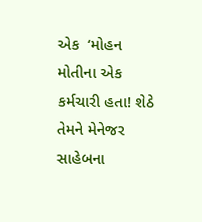એક  ‘મોહન મોતીના એક કર્મચારી હતા! શેઠે તેમને મેનેજર સાહેબના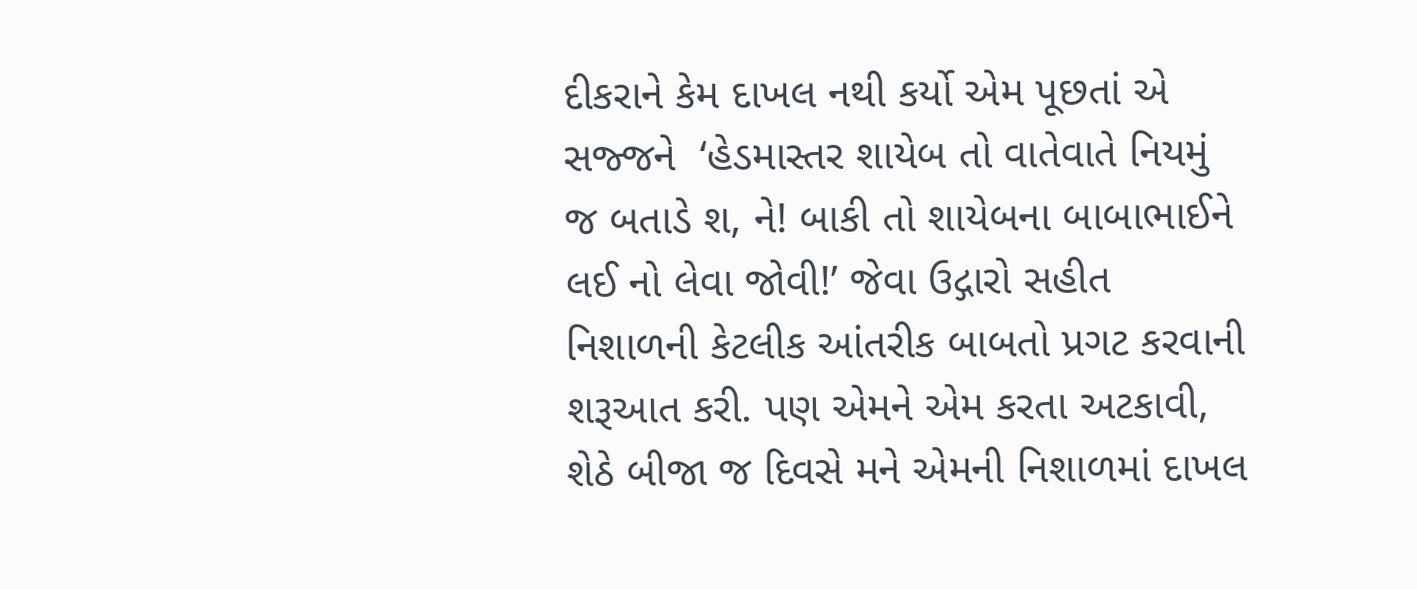દીકરાને કેમ દાખલ નથી કર્યો એમ પૂછતાં એ સજ્જને  ‘હેડમાસ્તર શાયેબ તો વાતેવાતે નિયમું જ બતાડે શ, ને! બાકી તો શાયેબના બાબાભાઈને લઈ નો લેવા જોવી!’ જેવા ઉદ્ગારો સહીત નિશાળની કેટલીક આંતરીક બાબતો પ્રગટ કરવાની શરૂઆત કરી. પણ એમને એમ કરતા અટકાવી, શેઠે બીજા જ દિવસે મને એમની નિશાળમાં દાખલ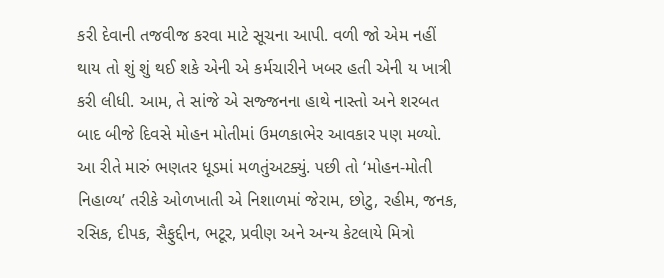કરી દેવાની તજવીજ કરવા માટે સૂચના આપી. વળી જો એમ નહીં થાય તો શું શું થઈ શકે એની એ કર્મચારીને ખબર હતી એની ય ખાત્રી કરી લીધી. આમ, તે સાંજે એ સજ્જનના હાથે નાસ્તો અને શરબત બાદ બીજે દિવસે મોહન મોતીમાં ઉમળકાભેર આવકાર પણ મળ્યો. આ રીતે મારું ભણતર ધૂડમાં મળતુંઅટક્યું. પછી તો ‘મોહન-મોતી નિહાળ્ય’ તરીકે ઓળખાતી એ નિશાળમાં જેરામ, છોટુ, રહીમ, જનક, રસિક, દીપક, સૈફુદ્દીન, ભટૂર, પ્રવીણ અને અન્ય કેટલાયે મિત્રો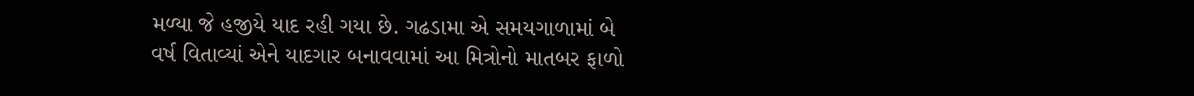મળ્યા જે હજીયે યાદ રહી ગયા છે. ગઢડામા એ સમયગાળામાં બે વર્ષ વિતાવ્યાં એને યાદગાર બનાવવામાં આ મિત્રોનો માતબર ફાળો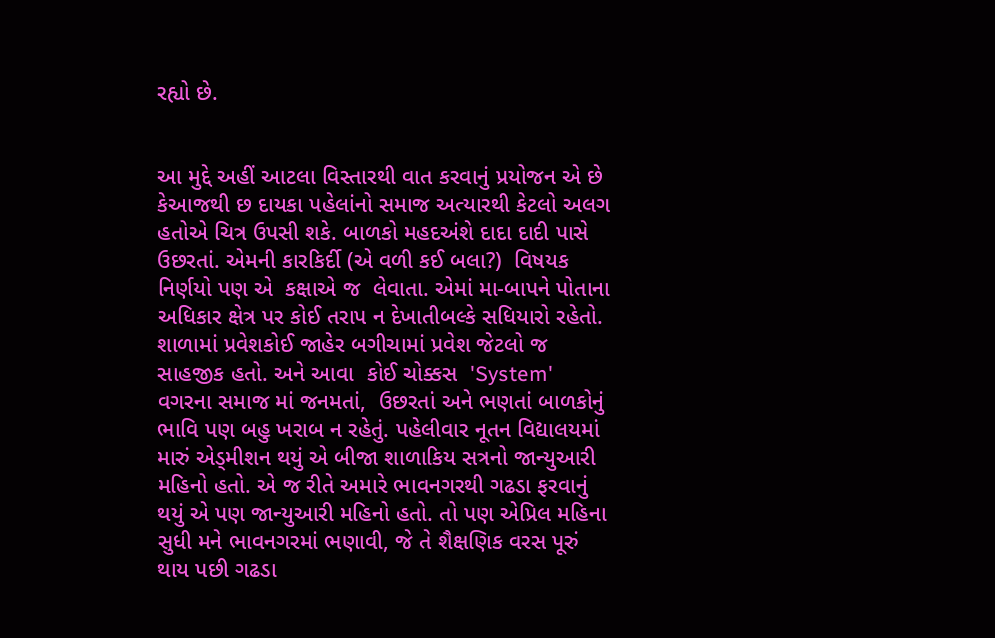રહ્યો છે.


આ મુદ્દે અહીં આટલા વિસ્તારથી વાત કરવાનું પ્રયોજન એ છે કેઆજથી છ દાયકા પહેલાંનો સમાજ અત્યારથી કેટલો અલગ હતોએ ચિત્ર ઉપસી શકે. બાળકો મહદઅંશે દાદા દાદી પાસે ઉછરતાં. એમની કારકિર્દી (એ વળી કઈ બલા?)  વિષયક નિર્ણયો પણ એ  કક્ષાએ જ  લેવાતા. એમાં મા-બાપને પોતાના અધિકાર ક્ષેત્ર પર કોઈ તરાપ ન દેખાતીબલ્કે સધિયારો રહેતો. શાળામાં પ્રવેશકોઈ જાહેર બગીચામાં પ્રવેશ જેટલો જ સાહજીક હતો. અને આવા  કોઈ ચોક્કસ  'System'  વગરના સમાજ માં જનમતાં,  ઉછરતાં અને ભણતાં બાળકોનું ભાવિ પણ બહુ ખરાબ ન રહેતું. પહેલીવાર નૂતન વિદ્યાલયમાં મારું એડ્મીશન થયું એ બીજા શાળાકિય સત્રનો જાન્યુઆરી મહિનો હતો. એ જ રીતે અમારે ભાવનગરથી ગઢડા ફરવાનું થયું એ પણ જાન્યુઆરી મહિનો હતો. તો પણ એપ્રિલ મહિના સુધી મને ભાવનગરમાં ભણાવી, જે તે શૈક્ષણિક વરસ પૂરું થાય પછી ગઢડા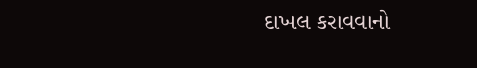દાખલ કરાવવાનો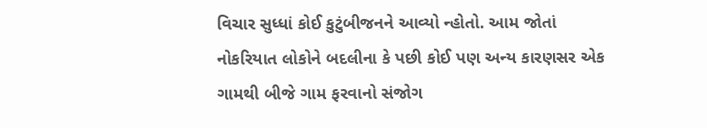વિચાર સુધ્ધાં કોઈ કુટુંબીજનને આવ્યો ન્હોતો. આમ જોતાં નોકરિયાત લોકોને બદલીના કે પછી કોઈ પણ અન્ય કારણસર એક ગામથી બીજે ગામ ફરવાનો સંજોગ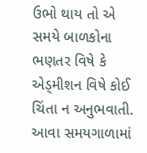ઉભો થાય તો એ સમયે બાળકોના ભણતર વિષે કે એડ્મીશન વિષે કોઈ ચિંતા ન અનુભવાતી. આવા સમયગાળામાં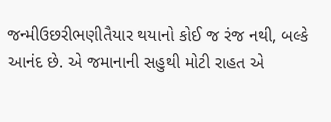જન્મીઉછરીભણીતૈયાર થયાનો કોઈ જ રંજ નથી, બલ્કે આનંદ છે. એ જમાનાની સહુથી મોટી રાહત એ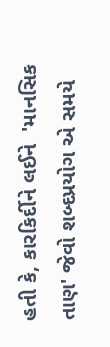હતી કે, કારકિર્દીને લઈને  'માનસિક તાણ' જેવો શબ્દપ્રયોગ એ સમયે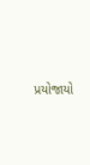પ્રયોજાયો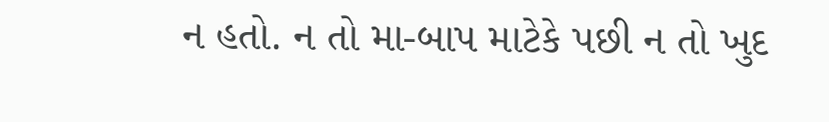ન હતો. ન તો મા-બાપ માટેકે પછી ન તો ખુદ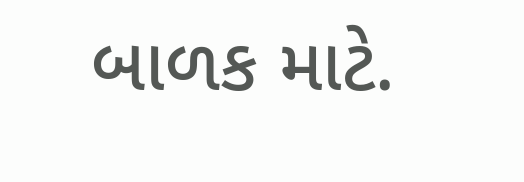બાળક માટે.